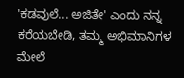'ಕಡವುಲೆ... ಅಜಿತೇ' ಎಂದು ನನ್ನ ಕರೆಯಬೇಡಿ, ತಮ್ಮ ಅಭಿಮಾನಿಗಳ ಮೇಲೆ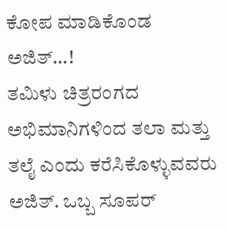ಕೋಪ ಮಾಡಿಕೊಂಡ ಅಜಿತ್...!
ತಮಿಳು ಚಿತ್ರರಂಗದ ಅಭಿಮಾನಿಗಳಿಂದ ತಲಾ ಮತ್ತು ತಲೈ ಎಂದು ಕರೆಸಿಕೊಳ್ಳುವವರು ಅಜಿತ್. ಒಬ್ಬ ಸೂಪರ್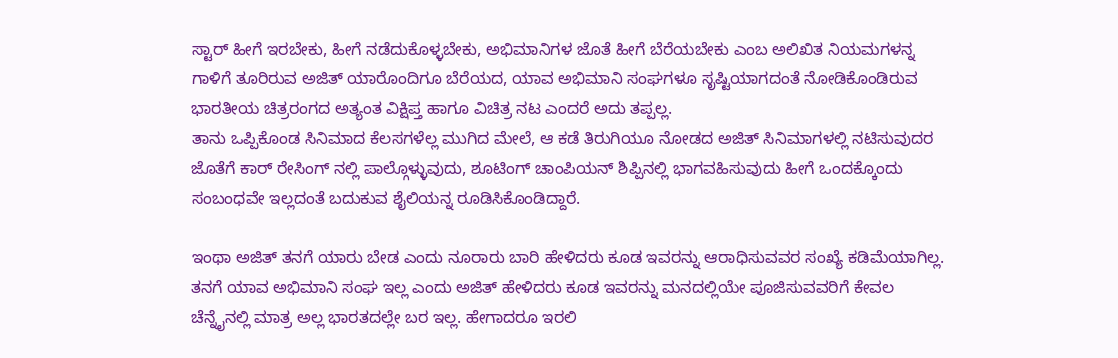ಸ್ಟಾರ್ ಹೀಗೆ ಇರಬೇಕು, ಹೀಗೆ ನಡೆದುಕೊಳ್ಳಬೇಕು, ಅಭಿಮಾನಿಗಳ ಜೊತೆ ಹೀಗೆ ಬೆರೆಯಬೇಕು ಎಂಬ ಅಲಿಖಿತ ನಿಯಮಗಳನ್ನ ಗಾಳಿಗೆ ತೂರಿರುವ ಅಜಿತ್ ಯಾರೊಂದಿಗೂ ಬೆರೆಯದ, ಯಾವ ಅಭಿಮಾನಿ ಸಂಘಗಳೂ ಸೃಷ್ಟಿಯಾಗದಂತೆ ನೋಡಿಕೊಂಡಿರುವ ಭಾರತೀಯ ಚಿತ್ರರಂಗದ ಅತ್ಯಂತ ವಿಕ್ಷಿಪ್ತ ಹಾಗೂ ವಿಚಿತ್ರ ನಟ ಎಂದರೆ ಅದು ತಪ್ಪಲ್ಲ.
ತಾನು ಒಪ್ಪಿಕೊಂಡ ಸಿನಿಮಾದ ಕೆಲಸಗಳೆಲ್ಲ ಮುಗಿದ ಮೇಲೆ, ಆ ಕಡೆ ತಿರುಗಿಯೂ ನೋಡದ ಅಜಿತ್ ಸಿನಿಮಾಗಳಲ್ಲಿ ನಟಿಸುವುದರ ಜೊತೆಗೆ ಕಾರ್ ರೇಸಿಂಗ್ ನಲ್ಲಿ ಪಾಲ್ಗೊಳ್ಳುವುದು, ಶೂಟಿಂಗ್ ಚಾಂಪಿಯನ್ ಶಿಪ್ಪಿನಲ್ಲಿ ಭಾಗವಹಿಸುವುದು ಹೀಗೆ ಒಂದಕ್ಕೊಂದು ಸಂಬಂಧವೇ ಇಲ್ಲದಂತೆ ಬದುಕುವ ಶೈಲಿಯನ್ನ ರೂಡಿಸಿಕೊಂಡಿದ್ದಾರೆ.

ಇಂಥಾ ಅಜಿತ್ ತನಗೆ ಯಾರು ಬೇಡ ಎಂದು ನೂರಾರು ಬಾರಿ ಹೇಳಿದರು ಕೂಡ ಇವರನ್ನು ಆರಾಧಿಸುವವರ ಸಂಖ್ಯೆ ಕಡಿಮೆಯಾಗಿಲ್ಲ. ತನಗೆ ಯಾವ ಅಭಿಮಾನಿ ಸಂಘ ಇಲ್ಲ ಎಂದು ಅಜಿತ್ ಹೇಳಿದರು ಕೂಡ ಇವರನ್ನು ಮನದಲ್ಲಿಯೇ ಪೂಜಿಸುವವರಿಗೆ ಕೇವಲ ಚೆನ್ನೈನಲ್ಲಿ ಮಾತ್ರ ಅಲ್ಲ ಭಾರತದಲ್ಲೇ ಬರ ಇಲ್ಲ. ಹೇಗಾದರೂ ಇರಲಿ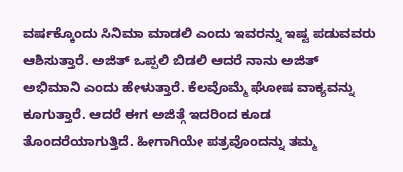ವರ್ಷಕ್ಕೊಂದು ಸಿನಿಮಾ ಮಾಡಲಿ ಎಂದು ಇವರನ್ನು ಇಷ್ಟ ಪಡುವವರು ಆಶಿಸುತ್ತಾರೆ. ಅಜಿತ್ ಒಪ್ಪಲಿ ಬಿಡಲಿ ಆದರೆ ನಾನು ಅಜಿತ್ ಅಭಿಮಾನಿ ಎಂದು ಹೇಳುತ್ತಾರೆ. ಕೆಲವೊಮ್ಮೆ ಘೋಷ ವಾಕ್ಯವನ್ನು ಕೂಗುತ್ತಾರೆ. ಆದರೆ ಈಗ ಅಜಿತ್ಗೆ ಇದರಿಂದ ಕೂಡ ತೊಂದರೆಯಾಗುತ್ತಿದೆ. ಹೀಗಾಗಿಯೇ ಪತ್ರವೊಂದನ್ನು ತಮ್ಮ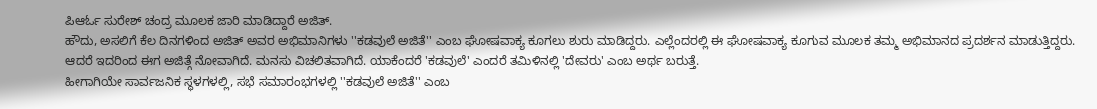ಪಿಆರ್ಓ ಸುರೇಶ್ ಚಂದ್ರ ಮೂಲಕ ಜಾರಿ ಮಾಡಿದ್ದಾರೆ ಅಜಿತ್.
ಹೌದು, ಅಸಲಿಗೆ ಕೆಲ ದಿನಗಳಿಂದ ಅಜಿತ್ ಅವರ ಅಭಿಮಾನಿಗಳು ''ಕಡವುಲೆ ಅಜಿತೆ'' ಎಂಬ ಘೋಷವಾಕ್ಯ ಕೂಗಲು ಶುರು ಮಾಡಿದ್ದರು. ಎಲ್ಲೆಂದರಲ್ಲಿ ಈ ಘೋಷವಾಕ್ಯ ಕೂಗುವ ಮೂಲಕ ತಮ್ಮ ಅಭಿಮಾನದ ಪ್ರದರ್ಶನ ಮಾಡುತ್ತಿದ್ದರು. ಆದರೆ ಇದರಿಂದ ಈಗ ಅಜಿತ್ಗೆ ನೋವಾಗಿದೆ. ಮನಸು ವಿಚಲಿತವಾಗಿದೆ. ಯಾಕೆಂದರೆ 'ಕಡವುಲೆ' ಎಂದರೆ ತಮಿಳಿನಲ್ಲಿ 'ದೇವರು' ಎಂಬ ಅರ್ಥ ಬರುತ್ತೆ.
ಹೀಗಾಗಿಯೇ ಸಾರ್ವಜನಿಕ ಸ್ಥಳಗಳಲ್ಲಿ, ಸಭೆ ಸಮಾರಂಭಗಳಲ್ಲಿ ''ಕಡವುಲೆ ಅಜಿತೆ'' ಎಂಬ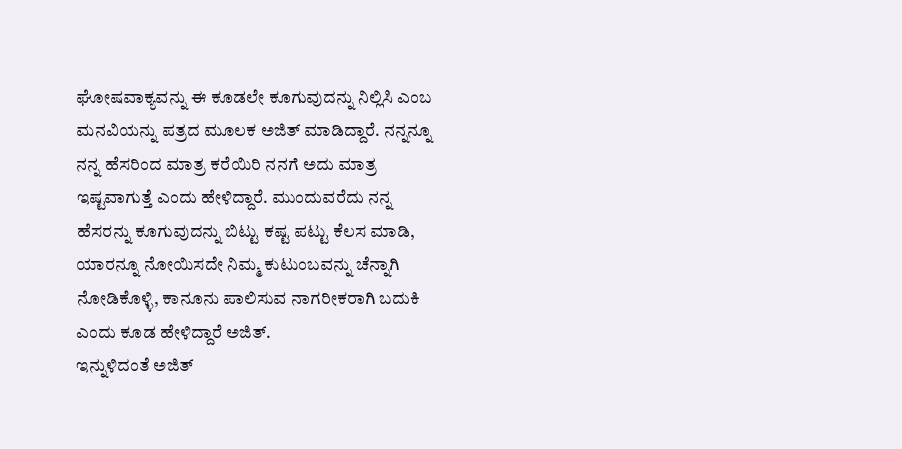ಘೋಷವಾಕ್ಯವನ್ನು ಈ ಕೂಡಲೇ ಕೂಗುವುದನ್ನು ನಿಲ್ಲಿಸಿ ಎಂಬ ಮನವಿಯನ್ನು ಪತ್ರದ ಮೂಲಕ ಅಜಿತ್ ಮಾಡಿದ್ದಾರೆ. ನನ್ನನ್ನೂ ನನ್ನ ಹೆಸರಿಂದ ಮಾತ್ರ ಕರೆಯಿರಿ ನನಗೆ ಅದು ಮಾತ್ರ ಇಷ್ಟವಾಗುತ್ತೆ ಎಂದು ಹೇಳಿದ್ದಾರೆ. ಮುಂದುವರೆದು ನನ್ನ ಹೆಸರನ್ನು ಕೂಗುವುದನ್ನು ಬಿಟ್ಟು ಕಷ್ಟ ಪಟ್ಟು ಕೆಲಸ ಮಾಡಿ, ಯಾರನ್ನೂ ನೋಯಿಸದೇ ನಿಮ್ಮ ಕುಟುಂಬವನ್ನು ಚೆನ್ನಾಗಿ ನೋಡಿಕೊಳ್ಳಿ, ಕಾನೂನು ಪಾಲಿಸುವ ನಾಗರೀಕರಾಗಿ ಬದುಕಿ ಎಂದು ಕೂಡ ಹೇಳಿದ್ದಾರೆ ಅಜಿತ್.
ಇನ್ನುಳಿದಂತೆ ಅಜಿತ್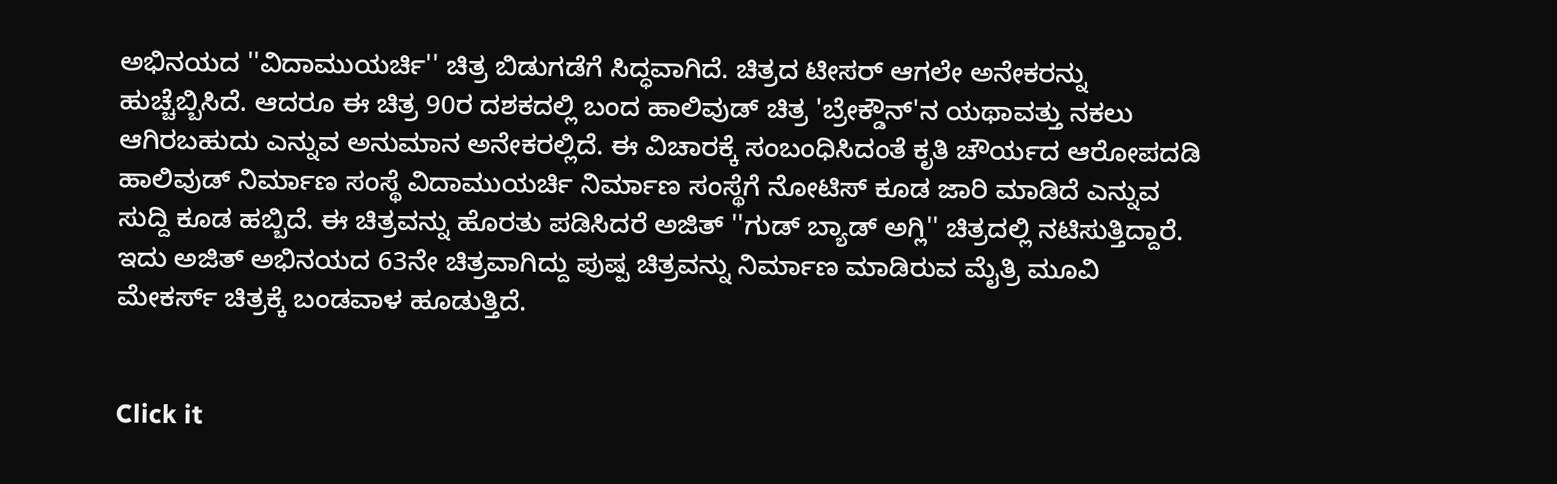ಅಭಿನಯದ ''ವಿದಾಮುಯರ್ಚಿ'' ಚಿತ್ರ ಬಿಡುಗಡೆಗೆ ಸಿದ್ಧವಾಗಿದೆ. ಚಿತ್ರದ ಟೀಸರ್ ಆಗಲೇ ಅನೇಕರನ್ನು ಹುಚ್ಚೆಬ್ಬಿಸಿದೆ. ಆದರೂ ಈ ಚಿತ್ರ 90ರ ದಶಕದಲ್ಲಿ ಬಂದ ಹಾಲಿವುಡ್ ಚಿತ್ರ 'ಬ್ರೇಕ್ಡೌನ್'ನ ಯಥಾವತ್ತು ನಕಲು ಆಗಿರಬಹುದು ಎನ್ನುವ ಅನುಮಾನ ಅನೇಕರಲ್ಲಿದೆ. ಈ ವಿಚಾರಕ್ಕೆ ಸಂಬಂಧಿಸಿದಂತೆ ಕೃತಿ ಚೌರ್ಯದ ಆರೋಪದಡಿ ಹಾಲಿವುಡ್ ನಿರ್ಮಾಣ ಸಂಸ್ಥೆ ವಿದಾಮುಯರ್ಚಿ ನಿರ್ಮಾಣ ಸಂಸ್ಥೆಗೆ ನೋಟಿಸ್ ಕೂಡ ಜಾರಿ ಮಾಡಿದೆ ಎನ್ನುವ ಸುದ್ದಿ ಕೂಡ ಹಬ್ಬಿದೆ. ಈ ಚಿತ್ರವನ್ನು ಹೊರತು ಪಡಿಸಿದರೆ ಅಜಿತ್ ''ಗುಡ್ ಬ್ಯಾಡ್ ಅಗ್ಲಿ'' ಚಿತ್ರದಲ್ಲಿ ನಟಿಸುತ್ತಿದ್ದಾರೆ. ಇದು ಅಜಿತ್ ಅಭಿನಯದ 63ನೇ ಚಿತ್ರವಾಗಿದ್ದು ಪುಷ್ಪ ಚಿತ್ರವನ್ನು ನಿರ್ಮಾಣ ಮಾಡಿರುವ ಮೈತ್ರಿ ಮೂವಿ ಮೇಕರ್ಸ್ ಚಿತ್ರಕ್ಕೆ ಬಂಡವಾಳ ಹೂಡುತ್ತಿದೆ.


Click it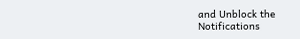and Unblock the Notifications